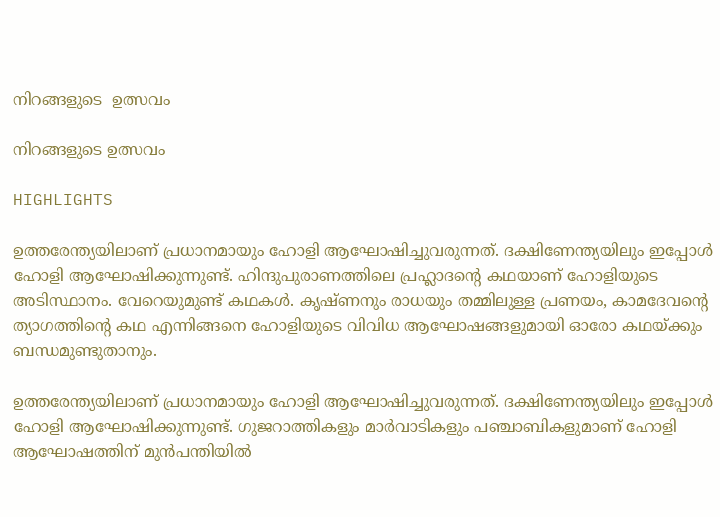നിറങ്ങളുടെ  ഉത്സവം

നിറങ്ങളുടെ ഉത്സവം

HIGHLIGHTS

ഉത്തരേന്ത്യയിലാണ് പ്രധാനമായും ഹോളി ആഘോഷിച്ചുവരുന്നത്. ദക്ഷിണേന്ത്യയിലും ഇപ്പോള്‍ ഹോളി ആഘോഷിക്കുന്നുണ്ട്. ഹിന്ദുപുരാണത്തിലെ പ്രഹ്ലാദന്‍റെ കഥയാണ് ഹോളിയുടെ അടിസ്ഥാനം. വേറെയുമുണ്ട് കഥകള്‍. കൃഷ്ണനും രാധയും തമ്മിലുള്ള പ്രണയം, കാമദേവന്‍റെ ത്യാഗത്തിന്‍റെ കഥ എന്നിങ്ങനെ ഹോളിയുടെ വിവിധ ആഘോഷങ്ങളുമായി ഓരോ കഥയ്ക്കും ബന്ധമുണ്ടുതാനും.

ഉത്തരേന്ത്യയിലാണ് പ്രധാനമായും ഹോളി ആഘോഷിച്ചുവരുന്നത്. ദക്ഷിണേന്ത്യയിലും ഇപ്പോള്‍ ഹോളി ആഘോഷിക്കുന്നുണ്ട്. ഗുജറാത്തികളും മാര്‍വാടികളും പഞ്ചാബികളുമാണ് ഹോളി ആഘോഷത്തിന് മുന്‍പന്തിയില്‍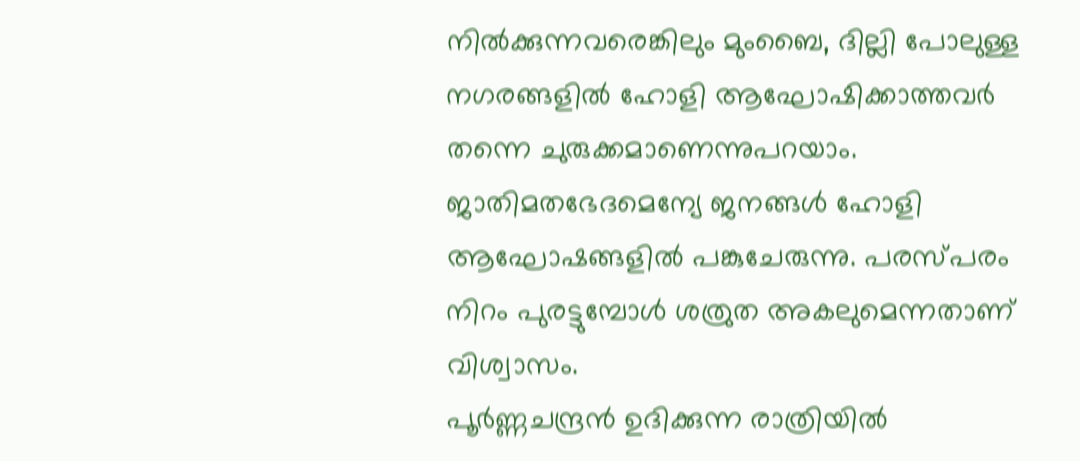നില്‍ക്കുന്നവരെങ്കിലും മുംബൈ, ദില്ലി പോലുള്ള നഗരങ്ങളില്‍ ഹോളി ആഘോഷിക്കാത്തവര്‍ തന്നെ ചുരുക്കമാണെന്നുപറയാം. ജാതിമതഭേദമെന്യേ ജനങ്ങള്‍ ഹോളി ആഘോഷങ്ങളില്‍ പങ്കുചേരുന്നു. പരസ്പരം നിറം പുരട്ടുമ്പോള്‍ ശത്രുത അകലുമെന്നതാണ് വിശ്വാസം.
പൂര്‍ണ്ണചന്ദ്രന്‍ ഉദിക്കുന്ന രാത്രിയില്‍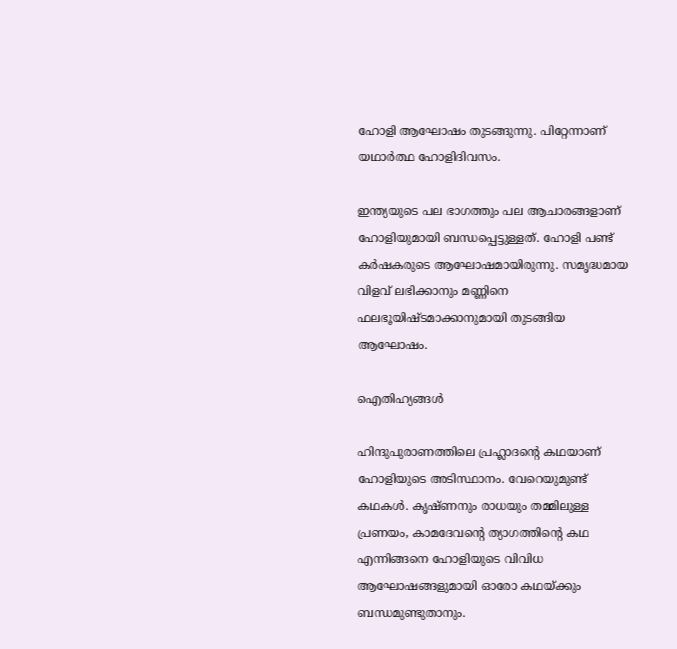ഹോളി ആഘോഷം തുടങ്ങുന്നു. പിറ്റേന്നാണ് യഥാര്‍ത്ഥ ഹോളിദിവസം.

ഇന്ത്യയുടെ പല ഭാഗത്തും പല ആചാരങ്ങളാണ് ഹോളിയുമായി ബന്ധപ്പെട്ടുള്ളത്. ഹോളി പണ്ട് കര്‍ഷകരുടെ ആഘോഷമായിരുന്നു. സമൃദ്ധമായ വിളവ് ലഭിക്കാനും മണ്ണിനെ ഫലഭൂയിഷ്ടമാക്കാനുമായി തുടങ്ങിയ ആഘോഷം.

ഐതിഹ്യങ്ങള്‍

ഹിന്ദുപുരാണത്തിലെ പ്രഹ്ലാദന്‍റെ കഥയാണ് ഹോളിയുടെ അടിസ്ഥാനം. വേറെയുമുണ്ട് കഥകള്‍. കൃഷ്ണനും രാധയും തമ്മിലുള്ള പ്രണയം, കാമദേവന്‍റെ ത്യാഗത്തിന്‍റെ കഥ എന്നിങ്ങനെ ഹോളിയുടെ വിവിധ ആഘോഷങ്ങളുമായി ഓരോ കഥയ്ക്കും ബന്ധമുണ്ടുതാനും.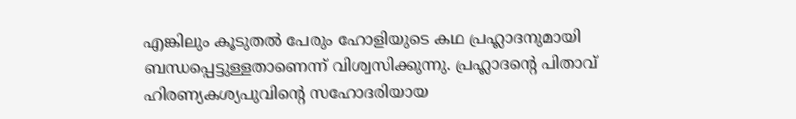എങ്കിലും കൂടുതല്‍ പേരും ഹോളിയുടെ കഥ പ്രഹ്ലാദനുമായി ബന്ധപ്പെട്ടുള്ളതാണെന്ന് വിശ്വസിക്കുന്നു. പ്രഹ്ലാദന്‍റെ പിതാവ് ഹിരണ്യകശ്യപുവിന്‍റെ സഹോദരിയായ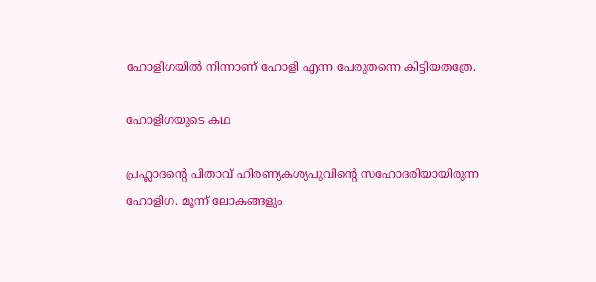ഹോളിഗയില്‍ നിന്നാണ് ഹോളി എന്ന പേരുതന്നെ കിട്ടിയതത്രേ.

ഹോളിഗയുടെ കഥ

പ്രഹ്ലാദന്‍റെ പിതാവ് ഹിരണ്യകശ്യപുവിന്‍റെ സഹോദരിയായിരുന്ന ഹോളിഗ. മൂന്ന് ലോകങ്ങളും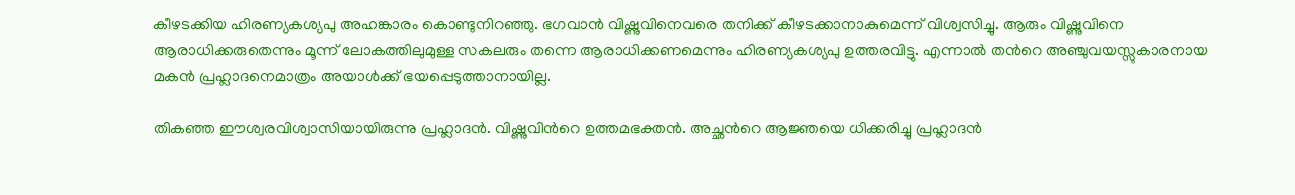കീഴടക്കിയ ഹിരണ്യകശ്യപു അഹങ്കാരം കൊണ്ടുനിറഞ്ഞു. ഭഗവാന്‍ വിഷ്ണുവിനെവരെ തനിക്ക് കീഴടക്കാനാകുമെന്ന് വിശ്വസിച്ചു. ആരും വിഷ്ണുവിനെ ആരാധിക്കരുതെന്നും മൂന്ന് ലോകത്തിലുമുള്ള സകലരും തന്നെ ആരാധിക്കണമെന്നും ഹിരണ്യകശ്യപു ഉത്തരവിട്ടു. എന്നാല്‍ തന്‍റെ അഞ്ചുവയസ്സുകാരനായ മകന്‍ പ്രഹ്ലാദനെമാത്രം അയാള്‍ക്ക് ഭയപ്പെടുത്താനായില്ല.

തികഞ്ഞ ഈശ്വരവിശ്വാസിയായിരുന്നു പ്രഹ്ലാദന്‍. വിഷ്ണുവിന്‍റെ ഉത്തമഭക്തന്‍. അച്ഛന്‍റെ ആജ്ഞയെ ധിക്കരിച്ചു പ്രഹ്ലാദന്‍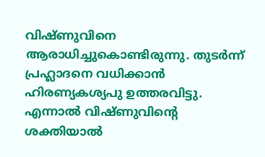വിഷ്ണുവിനെ ആരാധിച്ചുകൊണ്ടിരുന്നു. തുടര്‍ന്ന് പ്രഹ്ലാദനെ വധിക്കാന്‍ ഹിരണ്യകശ്യപു ഉത്തരവിട്ടു. എന്നാല്‍ വിഷ്ണുവിന്‍റെ ശക്തിയാല്‍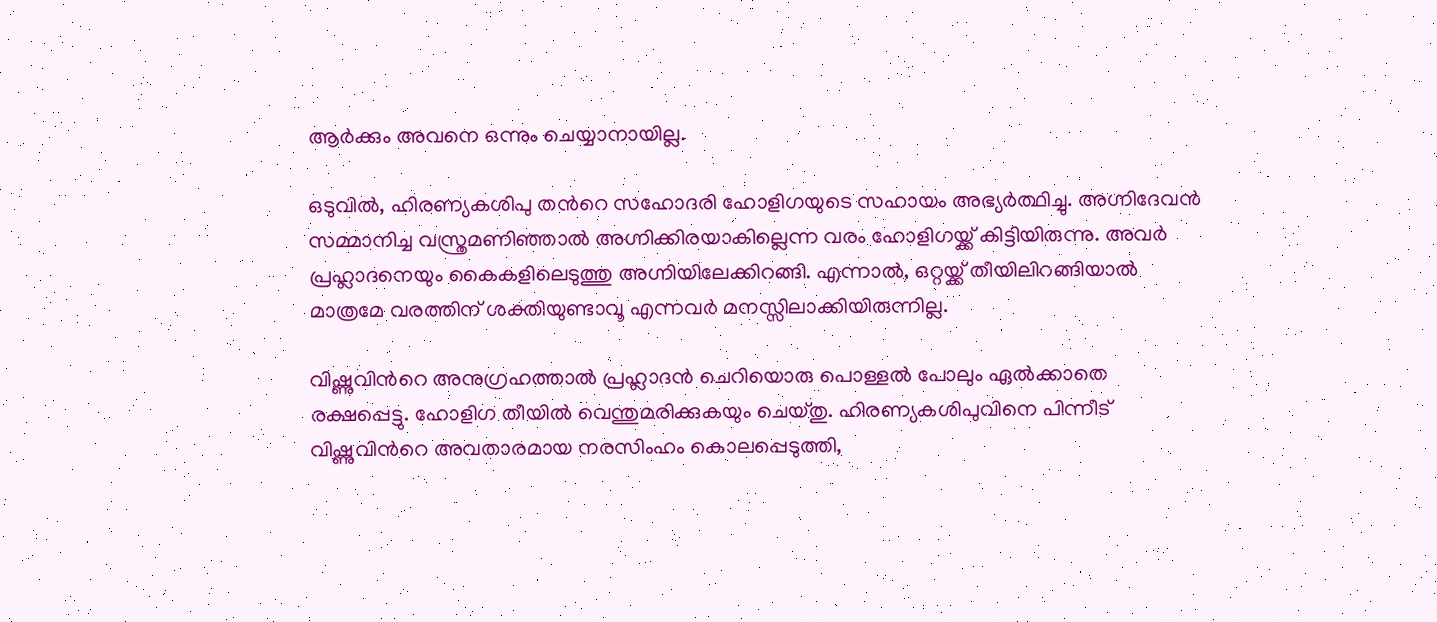ആര്‍ക്കും അവനെ ഒന്നും ചെയ്യാനായില്ല.

ഒടുവില്‍, ഹിരണ്യകശിപു തന്‍റെ സഹോദരി ഹോളിഗയുടെ സഹായം അഭ്യര്‍ത്ഥിച്ചു. അഗ്നിദേവന്‍ സമ്മാനിച്ച വസ്ത്രമണിഞ്ഞാല്‍ അഗ്നിക്കിരയാകില്ലെന്ന വരം ഹോളിഗയ്ക്ക് കിട്ടിയിരുന്നു. അവര്‍ പ്രഹ്ലാദനെയും കൈകളിലെടുത്തു അഗ്നിയിലേക്കിറങ്ങി. എന്നാല്‍, ഒറ്റയ്ക്ക് തീയിലിറങ്ങിയാല്‍ മാത്രമേ വരത്തിന് ശക്തിയുണ്ടാവൂ എന്നവര്‍ മനസ്സിലാക്കിയിരുന്നില്ല.

വിഷ്ണുവിന്‍റെ അനുഗ്രഹത്താല്‍ പ്രഹ്ലാദന്‍ ചെറിയൊരു പൊള്ളല്‍ പോലും ഏല്‍ക്കാതെ രക്ഷപ്പെട്ടു. ഹോളിഗ തീയില്‍ വെന്തുമരിക്കുകയും ചെയ്തു. ഹിരണ്യകശിപുവിനെ പിന്നീട് വിഷ്ണുവിന്‍റെ അവതാരമായ നരസിംഹം കൊലപ്പെടുത്തി,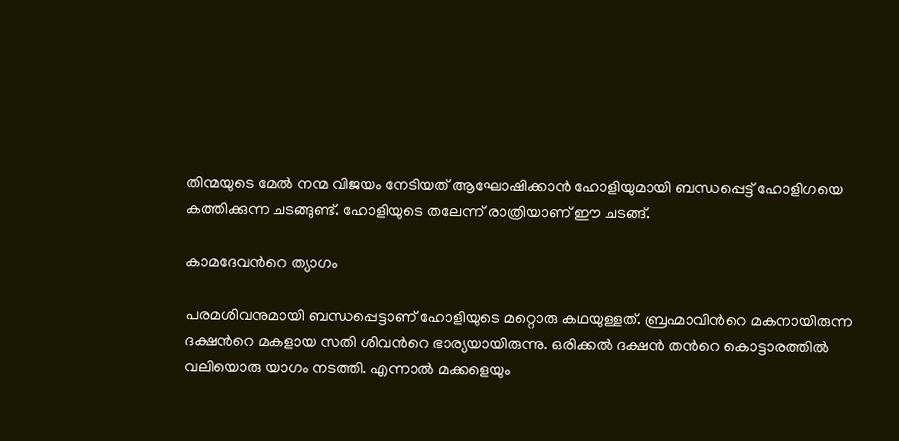തിന്മയുടെ മേല്‍ നന്മ വിജയം നേടിയത് ആഘോഷിക്കാന്‍ ഹോളിയുമായി ബന്ധപ്പെട്ട് ഹോളിഗയെ കത്തിക്കുന്ന ചടങ്ങുണ്ട്. ഹോളിയുടെ തലേന്ന് രാത്രിയാണ് ഈ ചടങ്ങ്.

കാമദേവന്‍റെ ത്യാഗം

പരമശിവനുമായി ബന്ധപ്പെട്ടാണ് ഹോളിയുടെ മറ്റൊരു കഥയുള്ളത്. ബ്രഹ്മാവിന്‍റെ മകനായിരുന്ന ദക്ഷന്‍റെ മകളായ സതി ശിവന്‍റെ ഭാര്യയായിരുന്നു. ഒരിക്കല്‍ ദക്ഷന്‍ തന്‍റെ കൊട്ടാരത്തില്‍ വലിയൊരു യാഗം നടത്തി. എന്നാല്‍ മക്കളെയും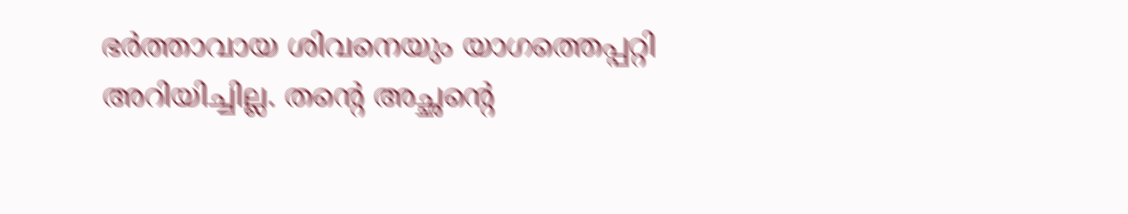ഭര്‍ത്താവായ ശിവനെയും യാഗത്തെപ്പറ്റി അറിയിച്ചില്ല. തന്‍റെ അച്ഛന്‍റെ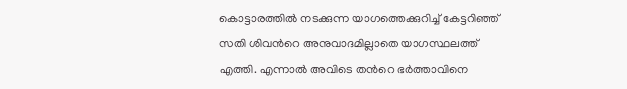കൊട്ടാരത്തില്‍ നടക്കുന്ന യാഗത്തെക്കുറിച്ച് കേട്ടറിഞ്ഞ് സതി ശിവന്‍റെ അനുവാദമില്ലാതെ യാഗസ്ഥലത്ത് എത്തി. എന്നാല്‍ അവിടെ തന്‍റെ ഭര്‍ത്താവിനെ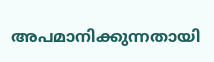അപമാനിക്കുന്നതായി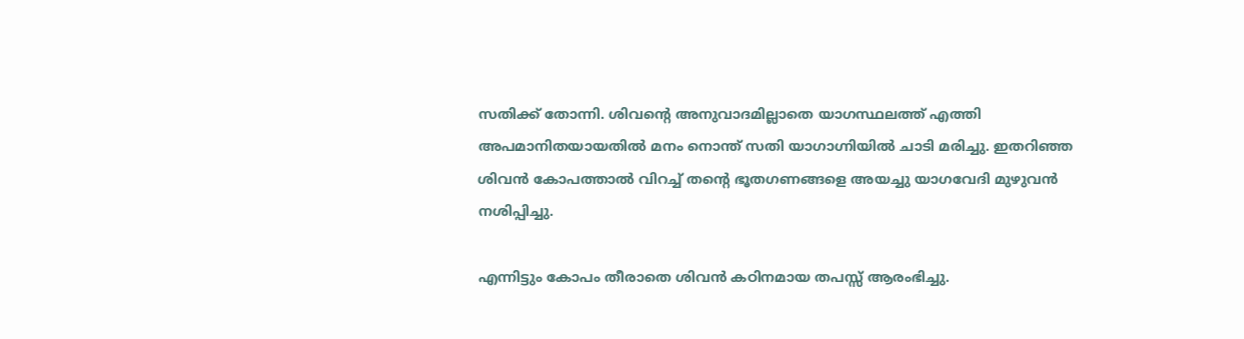സതിക്ക് തോന്നി. ശിവന്‍റെ അനുവാദമില്ലാതെ യാഗസ്ഥലത്ത് എത്തി അപമാനിതയായതില്‍ മനം നൊന്ത് സതി യാഗാഗ്നിയില്‍ ചാടി മരിച്ചു. ഇതറിഞ്ഞ ശിവന്‍ കോപത്താല്‍ വിറച്ച് തന്‍റെ ഭൂതഗണങ്ങളെ അയച്ചു യാഗവേദി മുഴുവന്‍ നശിപ്പിച്ചു.

എന്നിട്ടും കോപം തീരാതെ ശിവന്‍ കഠിനമായ തപസ്സ് ആരംഭിച്ചു.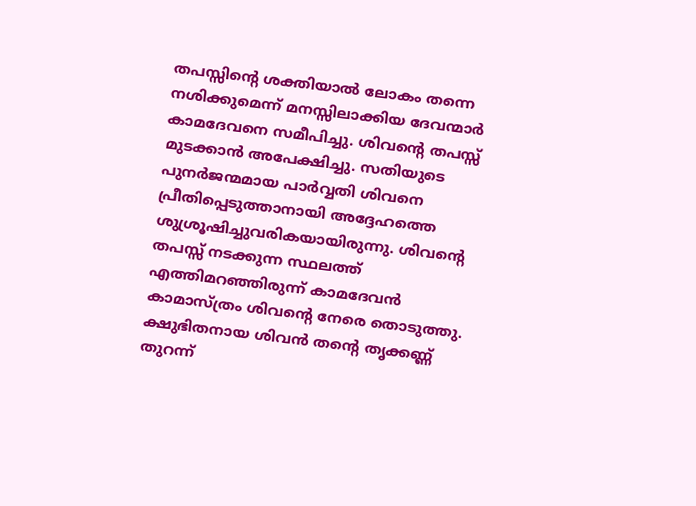തപസ്സിന്‍റെ ശക്തിയാല്‍ ലോകം തന്നെ നശിക്കുമെന്ന് മനസ്സിലാക്കിയ ദേവന്മാര്‍ കാമദേവനെ സമീപിച്ചു. ശിവന്‍റെ തപസ്സ് മുടക്കാന്‍ അപേക്ഷിച്ചു. സതിയുടെ പുനര്‍ജന്മമായ പാര്‍വ്വതി ശിവനെ പ്രീതിപ്പെടുത്താനായി അദ്ദേഹത്തെ ശുശ്രൂഷിച്ചുവരികയായിരുന്നു. ശിവന്‍റെ തപസ്സ് നടക്കുന്ന സ്ഥലത്ത് എത്തിമറഞ്ഞിരുന്ന് കാമദേവന്‍ കാമാസ്ത്രം ശിവന്‍റെ നേരെ തൊടുത്തു. ക്ഷുഭിതനായ ശിവന്‍ തന്‍റെ തൃക്കണ്ണ് തുറന്ന്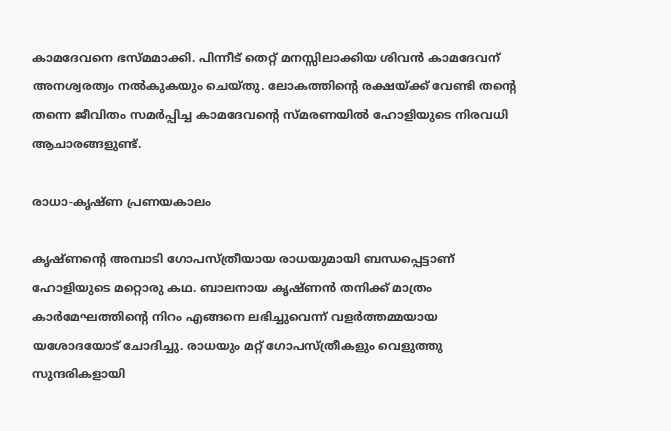കാമദേവനെ ഭസ്മമാക്കി. പിന്നീട് തെറ്റ് മനസ്സിലാക്കിയ ശിവന്‍ കാമദേവന് അനശ്വരത്വം നല്‍കുകയും ചെയ്തു. ലോകത്തിന്‍റെ രക്ഷയ്ക്ക് വേണ്ടി തന്‍റെ തന്നെ ജീവിതം സമര്‍പ്പിച്ച കാമദേവന്‍റെ സ്മരണയില്‍ ഹോളിയുടെ നിരവധി ആചാരങ്ങളുണ്ട്.

രാധാ-കൃഷ്ണ പ്രണയകാലം

കൃഷ്ണന്‍റെ അമ്പാടി ഗോപസ്ത്രീയായ രാധയുമായി ബന്ധപ്പെട്ടാണ് ഹോളിയുടെ മറ്റൊരു കഥ. ബാലനായ കൃഷ്ണന്‍ തനിക്ക് മാത്രം കാര്‍മേഘത്തിന്‍റെ നിറം എങ്ങനെ ലഭിച്ചുവെന്ന് വളര്‍ത്തമ്മയായ യശോദയോട് ചോദിച്ചു. രാധയും മറ്റ് ഗോപസ്ത്രീകളും വെളുത്തു സുന്ദരികളായി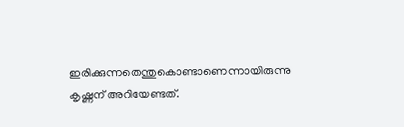ഇരിക്കുന്നതെന്തുകൊണ്ടാണെന്നായിരുന്നു കൃഷ്ണന് അറിയേണ്ടത്.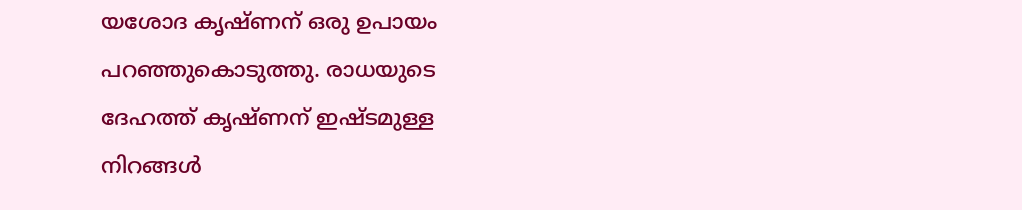യശോദ കൃഷ്ണന് ഒരു ഉപായം പറഞ്ഞുകൊടുത്തു. രാധയുടെ ദേഹത്ത് കൃഷ്ണന് ഇഷ്ടമുള്ള നിറങ്ങള്‍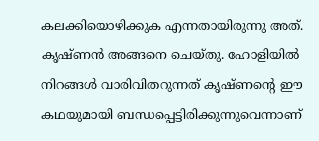കലക്കിയൊഴിക്കുക എന്നതായിരുന്നു അത്. കൃഷ്ണന്‍ അങ്ങനെ ചെയ്തു. ഹോളിയില്‍ നിറങ്ങള്‍ വാരിവിതറുന്നത് കൃഷ്ണന്‍റെ ഈ കഥയുമായി ബന്ധപ്പെട്ടിരിക്കുന്നുവെന്നാണ്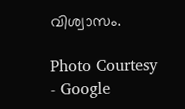വിശ്വാസം.

Photo Courtesy - Google